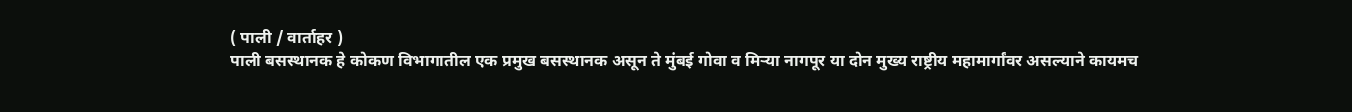( पाली / वार्ताहर )
पाली बसस्थानक हे कोकण विभागातील एक प्रमुख बसस्थानक असून ते मुंबई गोवा व मिऱ्या नागपूर या दोन मुख्य राष्ट्रीय महामार्गांवर असल्याने कायमच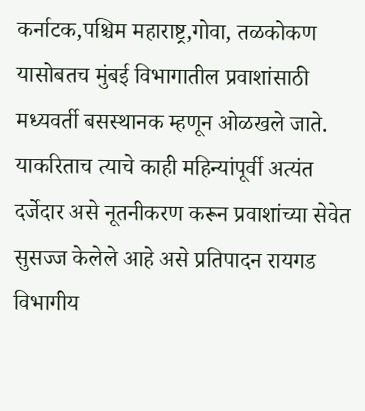कर्नाटक,पश्चिम महाराष्ट्र,गोवा, तळकोकण यासोबतच मुंबई विभागातील प्रवाशांसाठी मध्यवर्ती बसस्थानक म्हणून ओळखले जाते. याकरिताच त्याचे काही महिन्यांपूर्वी अत्यंत दर्जेदार असे नूतनीकरण करून प्रवाशांच्या सेवेत सुसज्ज केलेले आहे असे प्रतिपादन रायगड विभागीय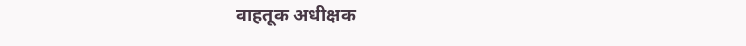वाहतूक अधीक्षक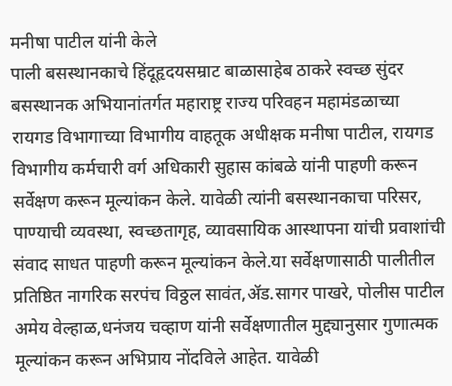मनीषा पाटील यांनी केले
पाली बसस्थानकाचे हिंदूहृदयसम्राट बाळासाहेब ठाकरे स्वच्छ सुंदर बसस्थानक अभियानांतर्गत महाराष्ट्र राज्य परिवहन महामंडळाच्या रायगड विभागाच्या विभागीय वाहतूक अधीक्षक मनीषा पाटील, रायगड विभागीय कर्मचारी वर्ग अधिकारी सुहास कांबळे यांनी पाहणी करून सर्वेक्षण करून मूल्यांकन केले. यावेळी त्यांनी बसस्थानकाचा परिसर, पाण्याची व्यवस्था, स्वच्छतागृह, व्यावसायिक आस्थापना यांची प्रवाशांची संवाद साधत पाहणी करून मूल्यांकन केले.या सर्वेक्षणासाठी पालीतील प्रतिष्ठित नागरिक सरपंच विठ्ठल सावंत,ॲड.सागर पाखरे, पोलीस पाटील अमेय वेल्हाळ,धनंजय चव्हाण यांनी सर्वेक्षणातील मुद्द्यानुसार गुणात्मक मूल्यांकन करून अभिप्राय नोंदविले आहेत. यावेळी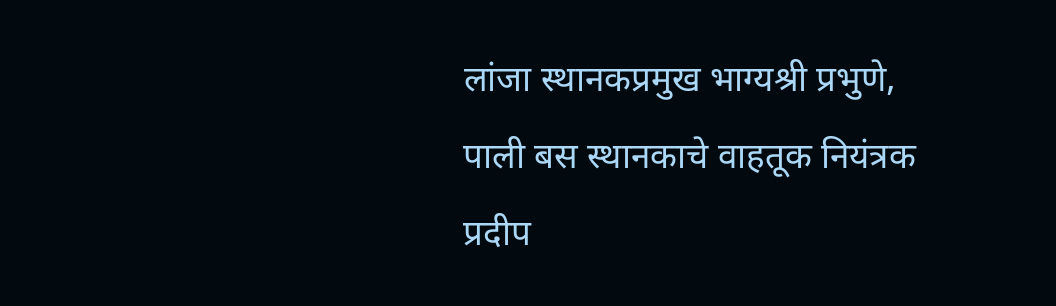लांजा स्थानकप्रमुख भाग्यश्री प्रभुणे, पाली बस स्थानकाचे वाहतूक नियंत्रक प्रदीप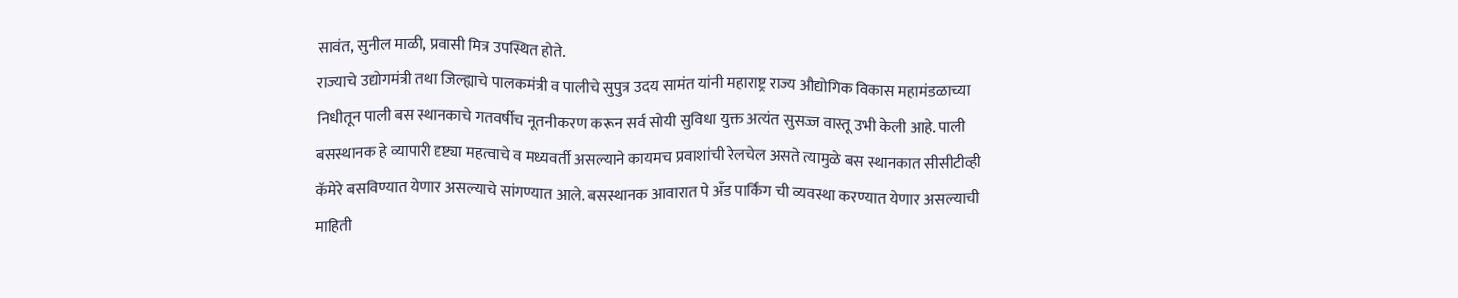सावंत, सुनील माळी, प्रवासी मित्र उपस्थित होते.
राज्याचे उद्योगमंत्री तथा जिल्ह्याचे पालकमंत्री व पालीचे सुपुत्र उदय सामंत यांनी महाराष्ट्र राज्य औद्योगिक विकास महामंडळाच्या निधीतून पाली बस स्थानकाचे गतवर्षीच नूतनीकरण करून सर्व सोयी सुविधा युक्त अत्यंत सुसज्ज वास्तू उभी केली आहे. पाली बसस्थानक हे व्यापारी दृष्ट्या महत्वाचे व मध्यवर्ती असल्याने कायमच प्रवाशांची रेलचेल असते त्यामुळे बस स्थानकात सीसीटीव्ही कॅमेरे बसविण्यात येणार असल्याचे सांगण्यात आले. बसस्थानक आवारात पे अँड पार्किंग ची व्यवस्था करण्यात येणार असल्याची माहिती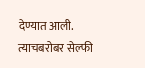देण्यात आली. त्याचबरोबर सेल्फी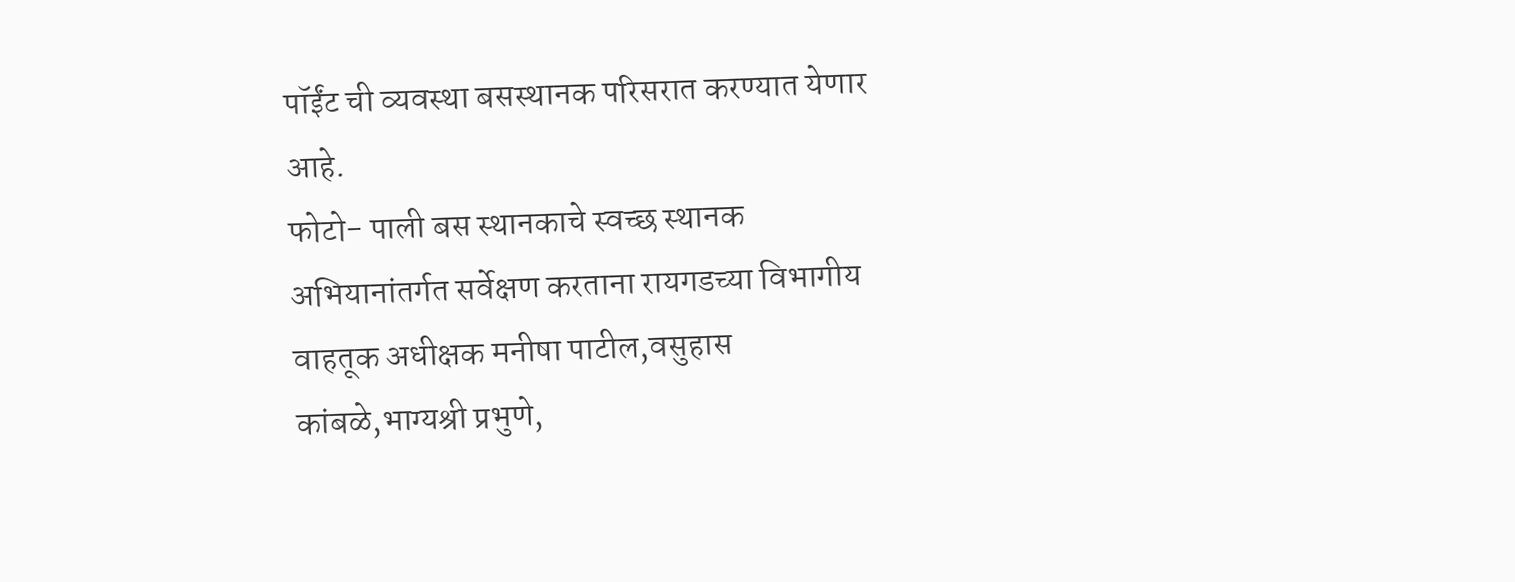पॉईंट ची व्यवस्था बसस्थानक परिसरात करण्यात येणार आहे.
फोटो- पाली बस स्थानकाचे स्वच्छ स्थानक अभियानांतर्गत सर्वेक्षण करताना रायगडच्या विभागीय वाहतूक अधीक्षक मनीषा पाटील,वसुहास कांबळे,भाग्यश्री प्रभुणे,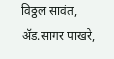विठ्ठल सावंत, ॲड.सागर पाखरे,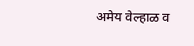अमेय वेल्हाळ व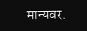मान्यवर.